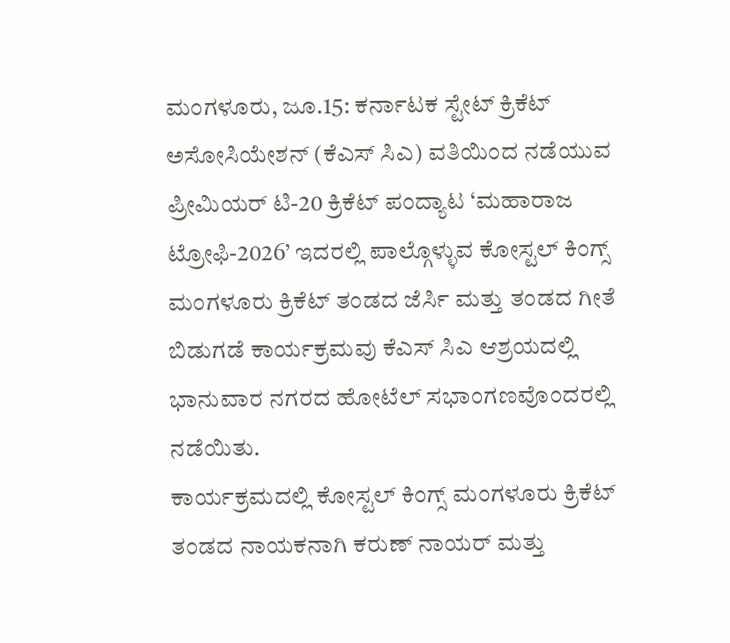ಮಂಗಳೂರು, ಜೂ.15: ಕರ್ನಾಟಕ ಸ್ಟೇಟ್ ಕ್ರಿಕೆಟ್ ಅಸೋಸಿಯೇಶನ್ (ಕೆಎಸ್ ಸಿಎ) ವತಿಯಿಂದ ನಡೆಯುವ ಪ್ರೀಮಿಯರ್ ಟಿ-20 ಕ್ರಿಕೆಟ್ ಪಂದ್ಯಾಟ ‘ಮಹಾರಾಜ ಟ್ರೋಫಿ-2026’ ಇದರಲ್ಲಿ ಪಾಲ್ಗೊಳ್ಳುವ ಕೋಸ್ಟಲ್ ಕಿಂಗ್ಸ್ ಮಂಗಳೂರು ಕ್ರಿಕೆಟ್ ತಂಡದ ಜೆರ್ಸಿ ಮತ್ತು ತಂಡದ ಗೀತೆ ಬಿಡುಗಡೆ ಕಾರ್ಯಕ್ರಮವು ಕೆಎಸ್ ಸಿಎ ಆಶ್ರಯದಲ್ಲಿ ಭಾನುವಾರ ನಗರದ ಹೋಟೆಲ್ ಸಭಾಂಗಣವೊಂದರಲ್ಲಿ ನಡೆಯಿತು.
ಕಾರ್ಯಕ್ರಮದಲ್ಲಿ ಕೋಸ್ಟಲ್ ಕಿಂಗ್ಸ್ ಮಂಗಳೂರು ಕ್ರಿಕೆಟ್ ತಂಡದ ನಾಯಕನಾಗಿ ಕರುಣ್ ನಾಯರ್ ಮತ್ತು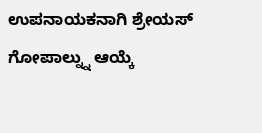ಉಪನಾಯಕನಾಗಿ ಶ್ರೇಯಸ್ ಗೋಪಾಲ್ನ್ನು ಆಯ್ಕೆ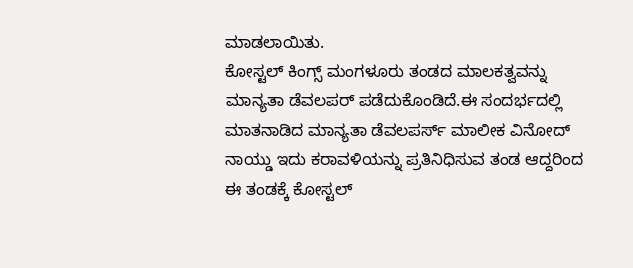ಮಾಡಲಾಯಿತು.
ಕೋಸ್ಟಲ್ ಕಿಂಗ್ಸ್ ಮಂಗಳೂರು ತಂಡದ ಮಾಲಕತ್ವವನ್ನು ಮಾನ್ಯತಾ ಡೆವಲಪರ್ ಪಡೆದುಕೊಂಡಿದೆ.ಈ ಸಂದರ್ಭದಲ್ಲಿ ಮಾತನಾಡಿದ ಮಾನ್ಯತಾ ಡೆವಲಪರ್ಸ್ ಮಾಲೀಕ ವಿನೋದ್ ನಾಯ್ಡು ಇದು ಕರಾವಳಿಯನ್ನು ಪ್ರತಿನಿಧಿಸುವ ತಂಡ ಆದ್ದರಿಂದ ಈ ತಂಡಕ್ಕೆ ಕೋಸ್ಟಲ್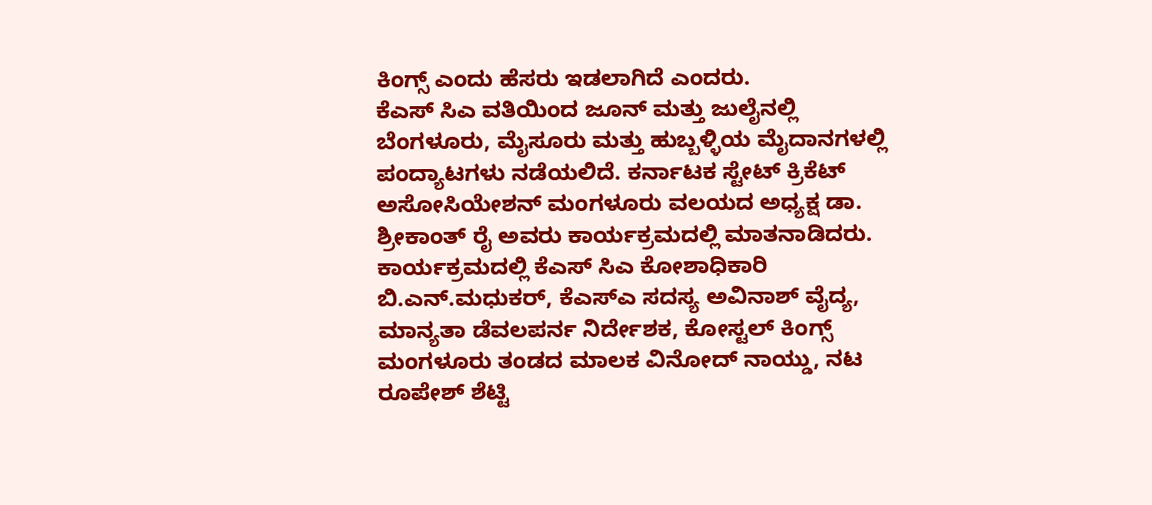ಕಿಂಗ್ಸ್ ಎಂದು ಹೆಸರು ಇಡಲಾಗಿದೆ ಎಂದರು.
ಕೆಎಸ್ ಸಿಎ ವತಿಯಿಂದ ಜೂನ್ ಮತ್ತು ಜುಲೈನಲ್ಲಿ ಬೆಂಗಳೂರು, ಮೈಸೂರು ಮತ್ತು ಹುಬ್ಬಳ್ಳಿಯ ಮೈದಾನಗಳಲ್ಲಿ ಪಂದ್ಯಾಟಗಳು ನಡೆಯಲಿದೆ. ಕರ್ನಾಟಕ ಸ್ಟೇಟ್ ಕ್ರಿಕೆಟ್ ಅಸೋಸಿಯೇಶನ್ ಮಂಗಳೂರು ವಲಯದ ಅಧ್ಯಕ್ಷ ಡಾ. ಶ್ರೀಕಾಂತ್ ರೈ ಅವರು ಕಾರ್ಯಕ್ರಮದಲ್ಲಿ ಮಾತನಾಡಿದರು.
ಕಾರ್ಯಕ್ರಮದಲ್ಲಿ ಕೆಎಸ್ ಸಿಎ ಕೋಶಾಧಿಕಾರಿ ಬಿ.ಎನ್.ಮಧುಕರ್, ಕೆಎಸ್ಎ ಸದಸ್ಯ ಅವಿನಾಶ್ ವೈದ್ಯ, ಮಾನ್ಯತಾ ಡೆವಲಪರ್ನ ನಿರ್ದೇಶಕ, ಕೋಸ್ಟಲ್ ಕಿಂಗ್ಸ್ ಮಂಗಳೂರು ತಂಡದ ಮಾಲಕ ವಿನೋದ್ ನಾಯ್ಡು, ನಟ ರೂಪೇಶ್ ಶೆಟ್ಟಿ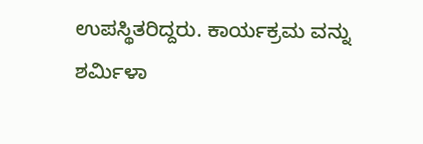ಉಪಸ್ಥಿತರಿದ್ದರು. ಕಾರ್ಯಕ್ರಮ ವನ್ನು ಶರ್ಮಿಳಾ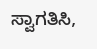ಸ್ವಾಗತಿಸಿ,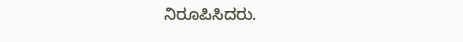ನಿರೂಪಿಸಿದರು.